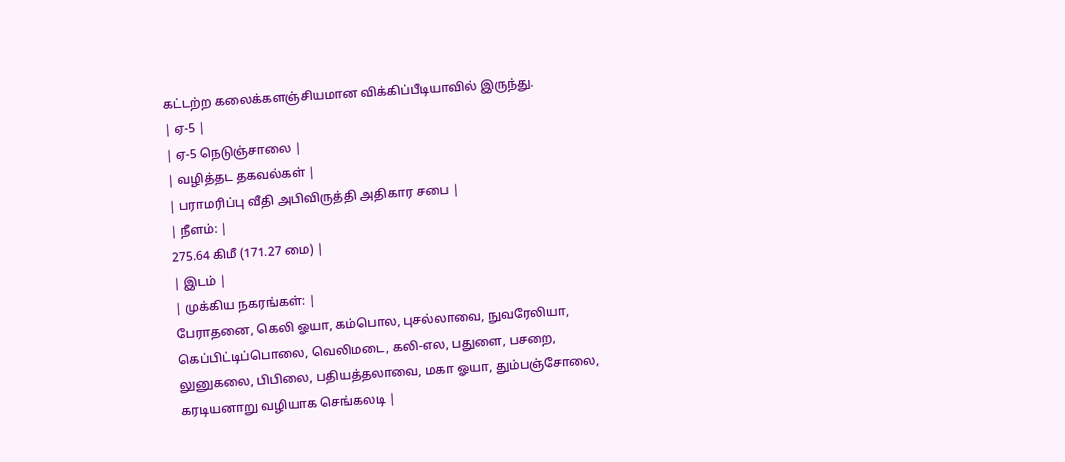கட்டற்ற கலைக்களஞ்சியமான விக்கிப்பீடியாவில் இருந்து.
| ஏ-5 |
| ஏ-5 நெடுஞ்சாலை |
| வழித்தட தகவல்கள் |
| பராமரிப்பு வீதி அபிவிருத்தி அதிகார சபை |
| நீளம்: |
275.64 கிமீ (171.27 மை) |
| இடம் |
| முக்கிய நகரங்கள்: |
பேராதனை, கெலி ஓயா, கம்பொல, புசல்லாவை, நுவரேலியா, கெப்பிட்டிப்பொலை, வெலிமடை, கலி-எல, பதுளை, பசறை, லுனுகலை, பிபிலை, பதியத்தலாவை, மகா ஓயா, தும்பஞ்சோலை, கரடியனாறு வழியாக செங்கலடி |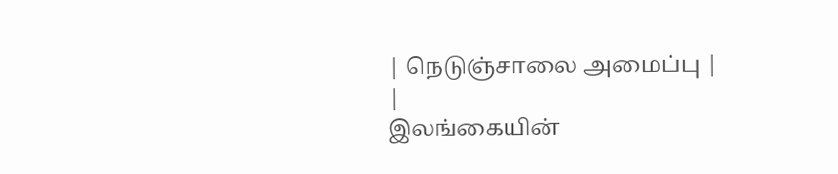| நெடுஞ்சாலை அமைப்பு |
|
இலங்கையின்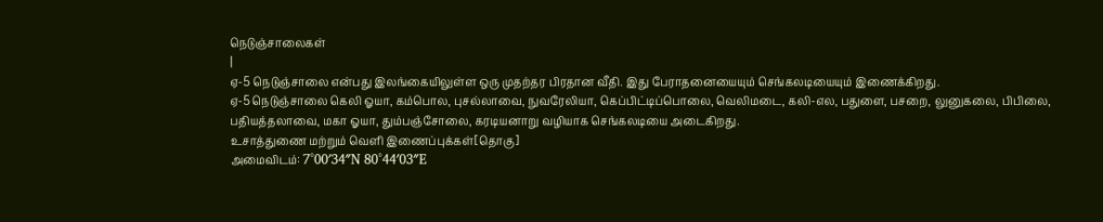நெடுஞ்சாலைகள்
|
ஏ-5 நெடுஞ்சாலை என்பது இலங்கையிலுள்ள ஒரு முதற்தர பிரதான வீதி. இது பேராதனையையும் செங்கலடியையும் இணைக்கிறது.
ஏ-5 நெடுஞ்சாலை கெலி ஓயா, கம்பொல, புசல்லாவை, நுவரேலியா, கெப்பிட்டிப்பொலை, வெலிமடை, கலி-எல, பதுளை, பசறை, லுனுகலை, பிபிலை, பதியத்தலாவை, மகா ஓயா, தும்பஞ்சோலை, கரடியனாறு வழியாக செங்கலடியை அடைகிறது.
உசாத்துணை மற்றும் வெளி இணைப்புக்கள்[தொகு]
அமைவிடம்: 7°00′34″N 80°44′03″E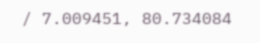/ 7.009451, 80.734084